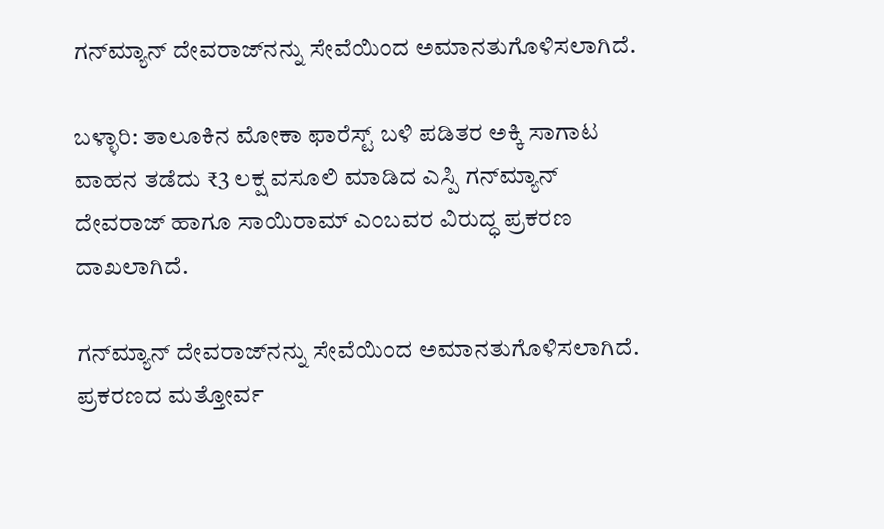ಗನ್‌ಮ್ಯಾನ್ ದೇವರಾಜ್‌ನನ್ನು ಸೇವೆಯಿಂದ ಅಮಾನತುಗೊಳಿಸಲಾಗಿದೆ.

ಬಳ್ಳಾರಿ: ತಾಲೂಕಿನ ಮೋಕಾ ಫಾರೆಸ್ಟ್‌ ಬಳಿ ಪಡಿತರ ಅಕ್ಕಿ ಸಾಗಾಟ ವಾಹನ ತಡೆದು ₹3 ಲಕ್ಷ ವಸೂಲಿ ಮಾಡಿದ ಎಸ್ಪಿ ಗನ್‌ಮ್ಯಾನ್ ದೇವರಾಜ್ ಹಾಗೂ ಸಾಯಿರಾಮ್ ಎಂಬವರ ವಿರುದ್ಧ ಪ್ರಕರಣ ದಾಖಲಾಗಿದೆ.

ಗನ್‌ಮ್ಯಾನ್ ದೇವರಾಜ್‌ನನ್ನು ಸೇವೆಯಿಂದ ಅಮಾನತುಗೊಳಿಸಲಾಗಿದೆ. ಪ್ರಕರಣದ ಮತ್ತೋರ್ವ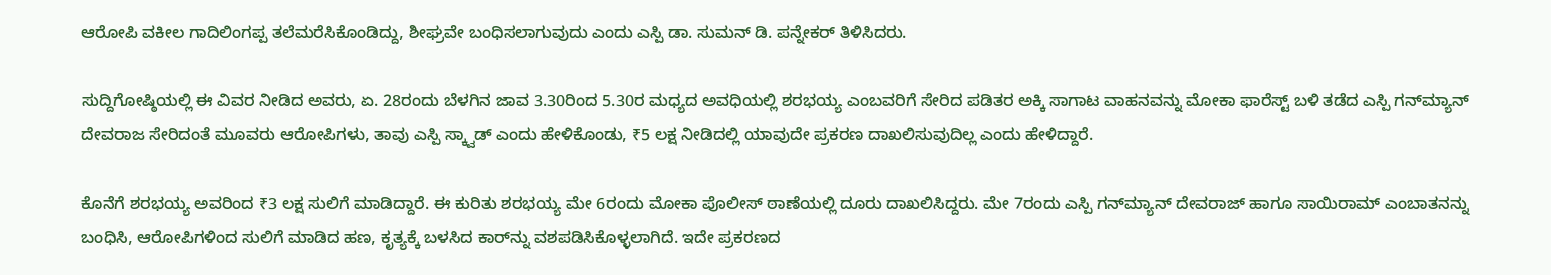ಆರೋಪಿ ವಕೀಲ ಗಾದಿಲಿಂಗಪ್ಪ ತಲೆಮರೆಸಿಕೊಂಡಿದ್ದು, ಶೀಘ್ರವೇ ಬಂಧಿಸಲಾಗುವುದು ಎಂದು ಎಸ್ಪಿ ಡಾ. ಸುಮನ್ ಡಿ. ಪನ್ನೇಕರ್ ತಿಳಿಸಿದರು.

ಸುದ್ದಿಗೋಷ್ಠಿಯಲ್ಲಿ ಈ ವಿವರ ನೀಡಿದ ಅವರು, ಏ. 28ರಂದು ಬೆಳಗಿನ ಜಾವ 3.30ರಿಂದ 5.30ರ ಮಧ್ಯದ ಅವಧಿಯಲ್ಲಿ ಶರಭಯ್ಯ ಎಂಬವರಿಗೆ ಸೇರಿದ ಪಡಿತರ ಅಕ್ಕಿ ಸಾಗಾಟ ವಾಹನವನ್ನು ಮೋಕಾ ಫಾರೆಸ್ಟ್‌ ಬಳಿ ತಡೆದ ಎಸ್ಪಿ ಗನ್‌ಮ್ಯಾನ್‌ ದೇವರಾಜ ಸೇರಿದಂತೆ ಮೂವರು ಆರೋಪಿಗಳು, ತಾವು ಎಸ್ಪಿ ಸ್ಕ್ವಾಡ್‌ ಎಂದು ಹೇಳಿಕೊಂಡು, ₹5 ಲಕ್ಷ ನೀಡಿದಲ್ಲಿ ಯಾವುದೇ ಪ್ರಕರಣ ದಾಖಲಿಸುವುದಿಲ್ಲ ಎಂದು ಹೇಳಿದ್ದಾರೆ.

ಕೊನೆಗೆ ಶರಭಯ್ಯ ಅವರಿಂದ ₹3 ಲಕ್ಷ ಸುಲಿಗೆ ಮಾಡಿದ್ದಾರೆ. ಈ ಕುರಿತು ಶರಭಯ್ಯ ಮೇ 6ರಂದು ಮೋಕಾ ಪೊಲೀಸ್‌ ಠಾಣೆಯಲ್ಲಿ ದೂರು ದಾಖಲಿಸಿದ್ದರು. ಮೇ 7ರಂದು ಎಸ್ಪಿ ಗನ್‌ಮ್ಯಾನ್ ದೇವರಾಜ್ ಹಾಗೂ ಸಾಯಿರಾಮ್ ಎಂಬಾತನನ್ನು ಬಂಧಿಸಿ, ಆರೋಪಿಗಳಿಂದ ಸುಲಿಗೆ ಮಾಡಿದ ಹಣ, ಕೃತ್ಯಕ್ಕೆ ಬಳಸಿದ ಕಾರ್‌ನ್ನು ವಶಪಡಿಸಿಕೊಳ್ಳಲಾಗಿದೆ. ಇದೇ ಪ್ರಕರಣದ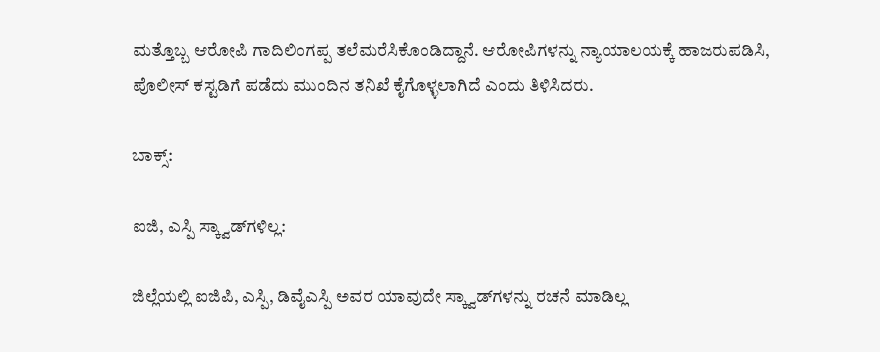ಮತ್ತೊಬ್ಬ ಆರೋಪಿ ಗಾದಿಲಿಂಗಪ್ಪ ತಲೆಮರೆಸಿಕೊಂಡಿದ್ದಾನೆ. ಆರೋಪಿಗಳನ್ನು ನ್ಯಾಯಾಲಯಕ್ಕೆ ಹಾಜರುಪಡಿಸಿ, ಪೊಲೀಸ್‌ ಕಸ್ಟಡಿಗೆ ಪಡೆದು ಮುಂದಿನ ತನಿಖೆ ಕೈಗೊಳ್ಳಲಾಗಿದೆ ಎಂದು ತಿಳಿಸಿದರು.

ಬಾಕ್ಸ್:

ಐಜಿ, ಎಸ್ಪಿ ಸ್ಕ್ವಾಡ್‌ಗಳಿಲ್ಲ:

ಜಿಲ್ಲೆಯಲ್ಲಿ ಐಜಿಪಿ, ಎಸ್ಪಿ, ಡಿವೈಎಸ್ಪಿ ಅವರ ಯಾವುದೇ ಸ್ಕ್ವಾಡ್‌ಗಳನ್ನು ರಚನೆ ಮಾಡಿಲ್ಲ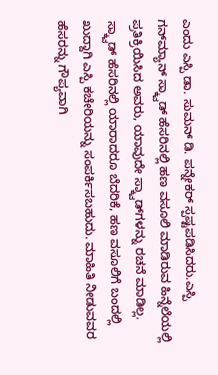ಎಂದು ಎಸ್ಪಿ ಡಾ. ಸುಮನ್ ಡಿ. ಪನ್ನೇಕರ್ ಸ್ಪಷ್ಟಪಡಿಸಿದರು.ಎಸ್ಪಿ ಗನ್‌ಮ್ಯಾನ್ ಸ್ಕ್ವಾಡ್ ಹೆಸರಿನಲ್ಲಿ ಹಣ ವಸೂಲಿ ಮಾಡಿರುವ ಹಿನ್ನೆಲೆಯಲ್ಲಿ ಪ್ರತಿಕ್ರಿಯಿಸಿದ ಅವರು, ಯಾವುದೇ ಸ್ಕ್ವಾಡ್‌ಗಳನ್ನು ರಚನೆ ಮಾಡಿಲ್ಲ. ಸ್ಕ್ವಾಡ್‌ ಹೆಸರಿನಲ್ಲಿ ಯಾರಾದರೂ ಬೆದರಿಕೆ, ಹಣ ವಸೂಲಿಗೆ ಬಂದಲ್ಲಿ ಖುದ್ದಾಗಿ ಎಸ್ಪಿ ಕಚೇರಿಯನ್ನು ಸಂಪರ್ಕಿಸಬಹುದು. ಮಾಹಿತಿ ನೀಡುವವರ ಹೆಸರನ್ನು ಗೌಪ್ಯವಾಗಿ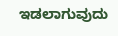ಇಡಲಾಗುವುದು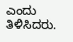ಎಂದು ತಿಳಿಸಿದರು.